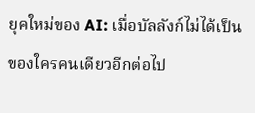ยุคใหม่ของ AI: เมื่อบัลลังก์ไม่ได้เป็นของใครคนเดียวอีกต่อไป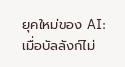ยุคใหม่ของ AI: เมื่อบัลลังก์ไม่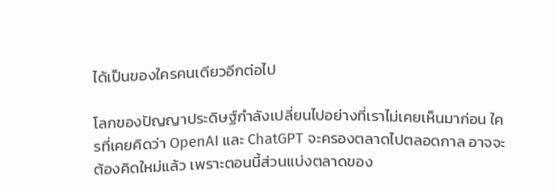ได้เป็นของใครคนเดียวอีกต่อไป

โลกของปัญญาประดิษฐ์กำลังเปลี่ยนไปอย่างที่เราไม่เคยเห็นมาก่อน ใครที่เคยคิดว่า OpenAI และ ChatGPT จะครองตลาดไปตลอดกาล อาจจะต้องคิดใหม่แล้ว เพราะตอนนี้ส่วนแบ่งตลาดของ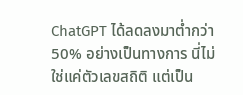ChatGPT ได้ลดลงมาต่ำกว่า 50% อย่างเป็นทางการ นี่ไม่ใช่แค่ตัวเลขสถิติ แต่เป็น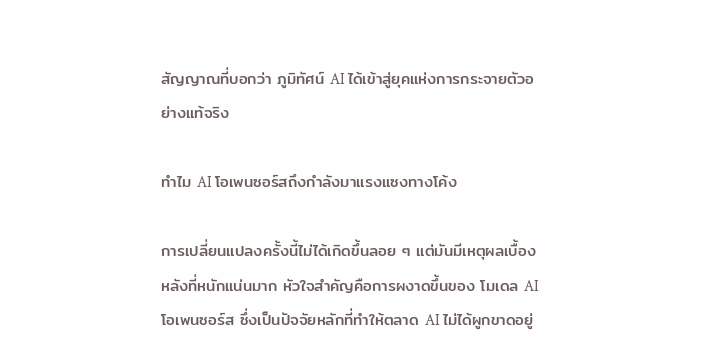สัญญาณที่บอกว่า ภูมิทัศน์ AI ได้เข้าสู่ยุคแห่งการกระจายตัวอย่างแท้จริง

ทำไม AI โอเพนซอร์สถึงกำลังมาแรงแซงทางโค้ง

การเปลี่ยนแปลงครั้งนี้ไม่ได้เกิดขึ้นลอย ๆ แต่มันมีเหตุผลเบื้องหลังที่หนักแน่นมาก หัวใจสำคัญคือการผงาดขึ้นของ โมเดล AI โอเพนซอร์ส ซึ่งเป็นปัจจัยหลักที่ทำให้ตลาด AI ไม่ได้ผูกขาดอยู่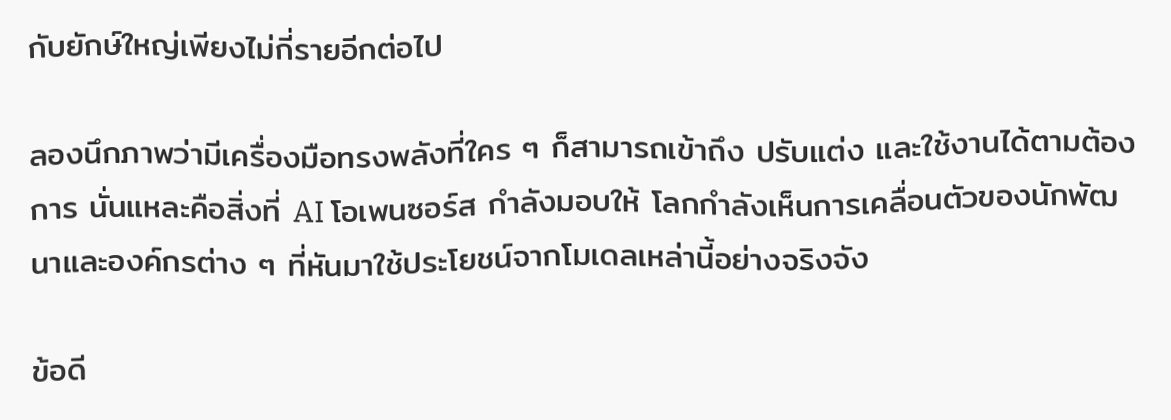กับยักษ์ใหญ่เพียงไม่กี่รายอีกต่อไป

ลองนึกภาพว่ามีเครื่องมือทรงพลังที่ใคร ๆ ก็สามารถเข้าถึง ปรับแต่ง และใช้งานได้ตามต้องการ นั่นแหละคือสิ่งที่ AI โอเพนซอร์ส กำลังมอบให้ โลกกำลังเห็นการเคลื่อนตัวของนักพัฒนาและองค์กรต่าง ๆ ที่หันมาใช้ประโยชน์จากโมเดลเหล่านี้อย่างจริงจัง

ข้อดี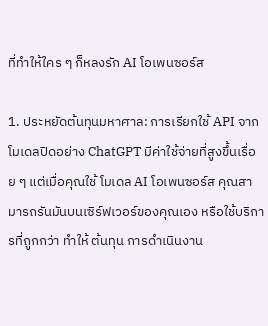ที่ทำให้ใคร ๆ ก็หลงรัก AI โอเพนซอร์ส

1. ประหยัดต้นทุนมหาศาล: การเรียกใช้ API จากโมเดลปิดอย่าง ChatGPT มีค่าใช้จ่ายที่สูงขึ้นเรื่อย ๆ แต่เมื่อคุณใช้ โมเดล AI โอเพนซอร์ส คุณสามารถรันมันบนเซิร์ฟเวอร์ของคุณเอง หรือใช้บริการที่ถูกกว่า ทำให้ ต้นทุน การดำเนินงาน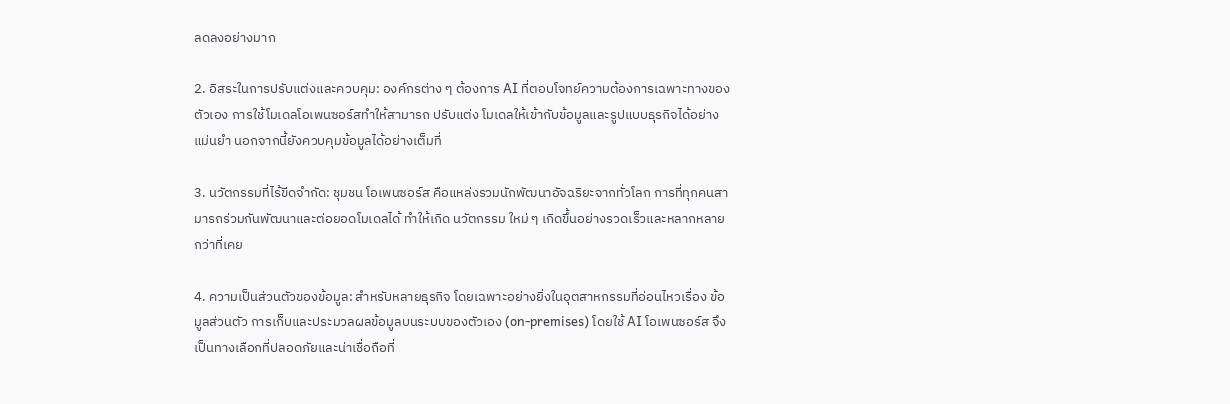ลดลงอย่างมาก

2. อิสระในการปรับแต่งและควบคุม: องค์กรต่าง ๆ ต้องการ AI ที่ตอบโจทย์ความต้องการเฉพาะทางของตัวเอง การใช้โมเดลโอเพนซอร์สทำให้สามารถ ปรับแต่ง โมเดลให้เข้ากับข้อมูลและรูปแบบธุรกิจได้อย่างแม่นยำ นอกจากนี้ยังควบคุมข้อมูลได้อย่างเต็มที่

3. นวัตกรรมที่ไร้ขีดจำกัด: ชุมชน โอเพนซอร์ส คือแหล่งรวมนักพัฒนาอัจฉริยะจากทั่วโลก การที่ทุกคนสามารถร่วมกันพัฒนาและต่อยอดโมเดลได้ ทำให้เกิด นวัตกรรม ใหม่ ๆ เกิดขึ้นอย่างรวดเร็วและหลากหลายกว่าที่เคย

4. ความเป็นส่วนตัวของข้อมูล: สำหรับหลายธุรกิจ โดยเฉพาะอย่างยิ่งในอุตสาหกรรมที่อ่อนไหวเรื่อง ข้อมูลส่วนตัว การเก็บและประมวลผลข้อมูลบนระบบของตัวเอง (on-premises) โดยใช้ AI โอเพนซอร์ส จึงเป็นทางเลือกที่ปลอดภัยและน่าเชื่อถือที่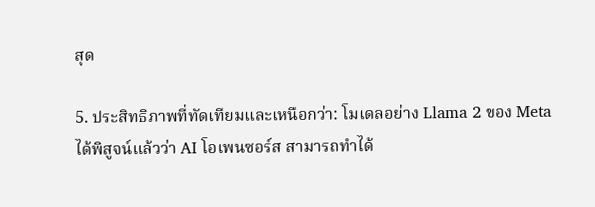สุด

5. ประสิทธิภาพที่ทัดเทียมและเหนือกว่า: โมเดลอย่าง Llama 2 ของ Meta ได้พิสูจน์แล้วว่า AI โอเพนซอร์ส สามารถทำได้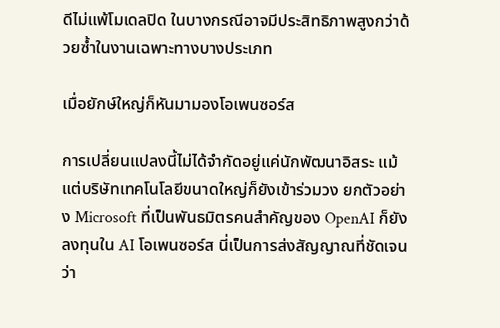ดีไม่แพ้โมเดลปิด ในบางกรณีอาจมีประสิทธิภาพสูงกว่าด้วยซ้ำในงานเฉพาะทางบางประเภท

เมื่อยักษ์ใหญ่ก็หันมามองโอเพนซอร์ส

การเปลี่ยนแปลงนี้ไม่ได้จำกัดอยู่แค่นักพัฒนาอิสระ แม้แต่บริษัทเทคโนโลยีขนาดใหญ่ก็ยังเข้าร่วมวง ยกตัวอย่าง Microsoft ที่เป็นพันธมิตรคนสำคัญของ OpenAI ก็ยังลงทุนใน AI โอเพนซอร์ส นี่เป็นการส่งสัญญาณที่ชัดเจนว่า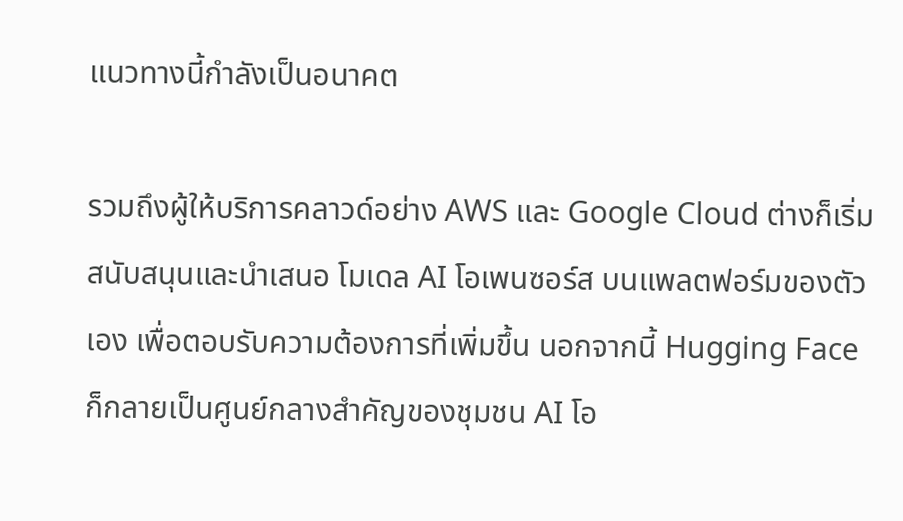แนวทางนี้กำลังเป็นอนาคต

รวมถึงผู้ให้บริการคลาวด์อย่าง AWS และ Google Cloud ต่างก็เริ่มสนับสนุนและนำเสนอ โมเดล AI โอเพนซอร์ส บนแพลตฟอร์มของตัวเอง เพื่อตอบรับความต้องการที่เพิ่มขึ้น นอกจากนี้ Hugging Face ก็กลายเป็นศูนย์กลางสำคัญของชุมชน AI โอ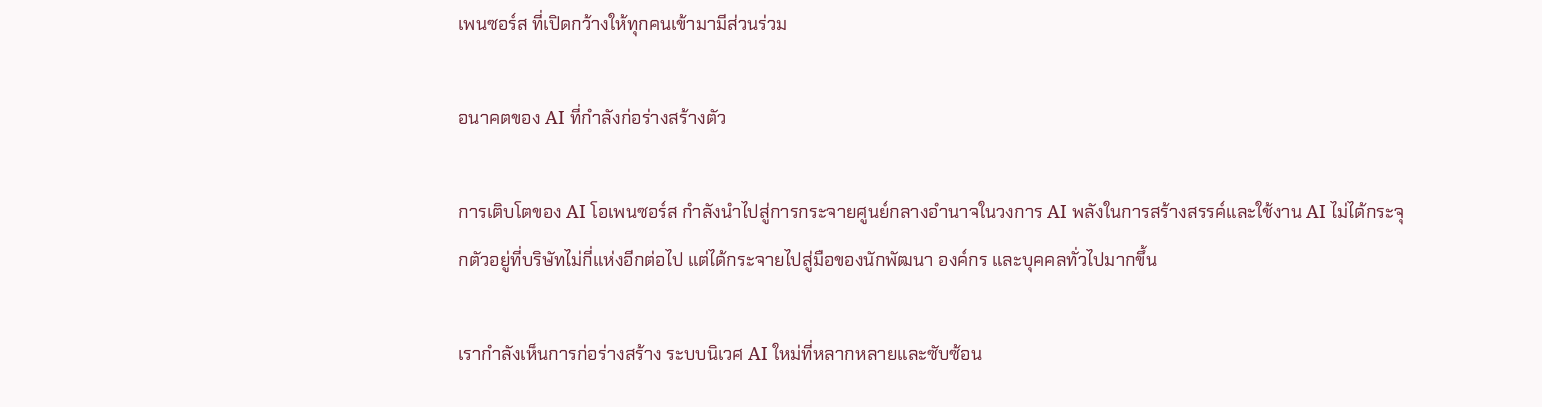เพนซอร์ส ที่เปิดกว้างให้ทุกคนเข้ามามีส่วนร่วม

อนาคตของ AI ที่กำลังก่อร่างสร้างตัว

การเติบโตของ AI โอเพนซอร์ส กำลังนำไปสู่การกระจายศูนย์กลางอำนาจในวงการ AI พลังในการสร้างสรรค์และใช้งาน AI ไม่ได้กระจุกตัวอยู่ที่บริษัทไม่กี่แห่งอีกต่อไป แต่ได้กระจายไปสู่มือของนักพัฒนา องค์กร และบุคคลทั่วไปมากขึ้น

เรากำลังเห็นการก่อร่างสร้าง ระบบนิเวศ AI ใหม่ที่หลากหลายและซับซ้อน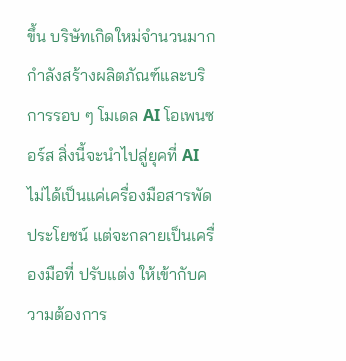ขึ้น บริษัทเกิดใหม่จำนวนมากกำลังสร้างผลิตภัณฑ์และบริการรอบ ๆ โมเดล AI โอเพนซอร์ส สิ่งนี้จะนำไปสู่ยุคที่ AI ไม่ได้เป็นแค่เครื่องมือสารพัดประโยชน์ แต่จะกลายเป็นเครื่องมือที่ ปรับแต่ง ให้เข้ากับความต้องการ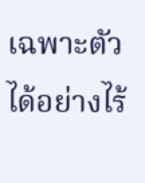เฉพาะตัวได้อย่างไร้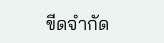ขีดจำกัด